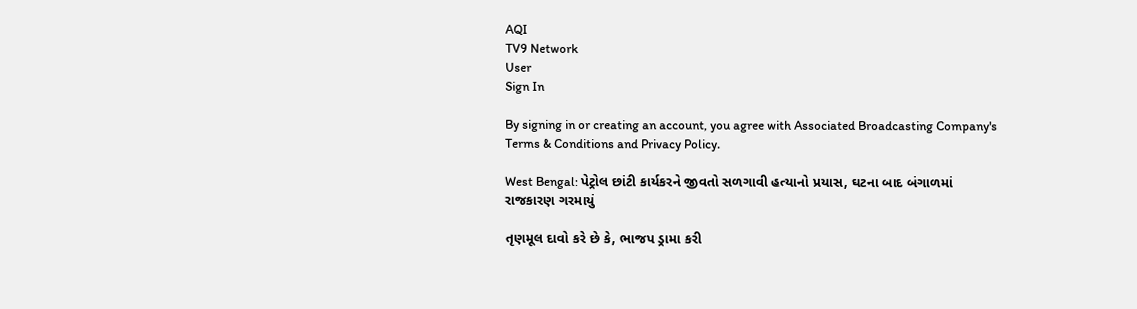AQI
TV9 Network
User
Sign In

By signing in or creating an account, you agree with Associated Broadcasting Company's Terms & Conditions and Privacy Policy.

West Bengal: પેટ્રોલ છાંટી કાર્યકરને જીવતો સળગાવી હત્યાનો પ્રયાસ, ઘટના બાદ બંગાળમાં રાજકારણ ગરમાયું

તૃણમૂલ દાવો કરે છે કે, ભાજપ ડ્રામા કરી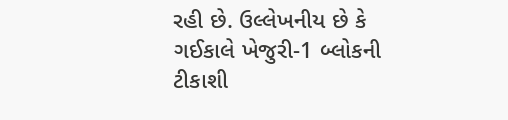રહી છે. ઉલ્લેખનીય છે કે ગઈકાલે ખેજુરી-1 બ્લોકની ટીકાશી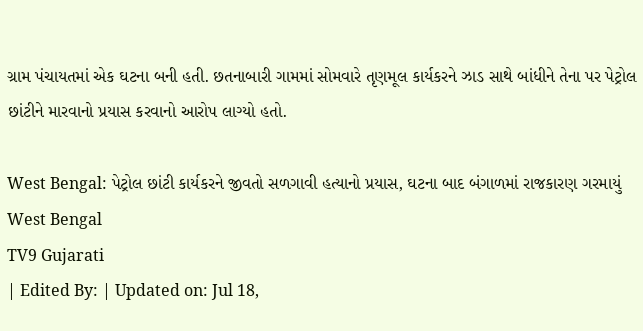ગ્રામ પંચાયતમાં એક ઘટના બની હતી. છતનાબારી ગામમાં સોમવારે તૃણમૂલ કાર્યકરને ઝાડ સાથે બાંધીને તેના પર પેટ્રોલ છાંટીને મારવાનો પ્રયાસ કરવાનો આરોપ લાગ્યો હતો.

West Bengal: પેટ્રોલ છાંટી કાર્યકરને જીવતો સળગાવી હત્યાનો પ્રયાસ, ઘટના બાદ બંગાળમાં રાજકારણ ગરમાયું
West Bengal
TV9 Gujarati
| Edited By: | Updated on: Jul 18,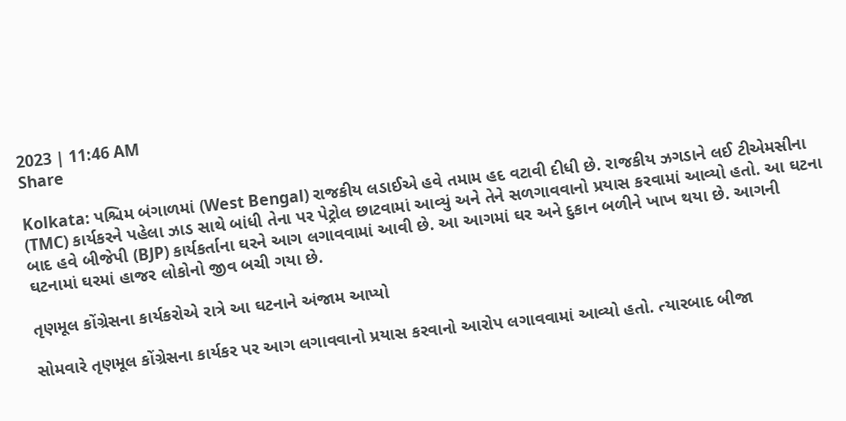2023 | 11:46 AM
Share

Kolkata: પશ્ચિમ બંગાળમાં (West Bengal) રાજકીય લડાઈએ હવે તમામ હદ વટાવી દીધી છે. રાજકીય ઝગડાને લઈ ટીએમસીના (TMC) કાર્યકરને પહેલા ઝાડ સાથે બાંધી તેના પર પેટ્રોલ છાટવામાં આવ્યું અને તેને સળગાવવાનો પ્રયાસ કરવામાં આવ્યો હતો. આ ઘટના બાદ હવે બીજેપી (BJP) કાર્યકર્તાના ઘરને આગ લગાવવામાં આવી છે. આ આગમાં ઘર અને દુકાન બળીને ખાખ થયા છે. આગની ઘટનામાં ઘરમાં હાજર લોકોનો જીવ બચી ગયા છે.

તૃણમૂલ કોંગ્રેસના કાર્યકરોએ રાત્રે આ ઘટનાને અંજામ આપ્યો

સોમવારે તૃણમૂલ કોંગ્રેસના કાર્યકર પર આગ લગાવવાનો પ્રયાસ કરવાનો આરોપ લગાવવામાં આવ્યો હતો. ત્યારબાદ બીજા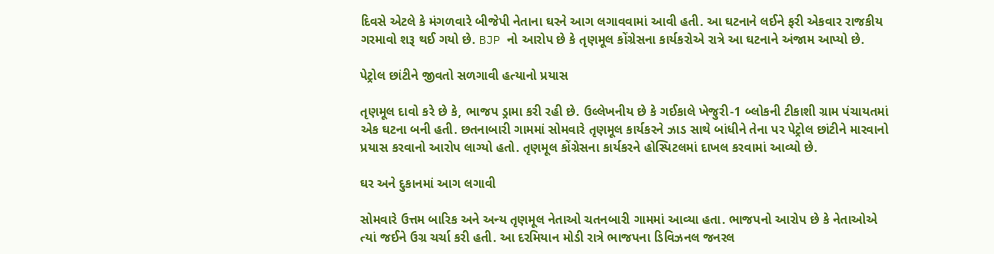દિવસે એટલે કે મંગળવારે બીજેપી નેતાના ઘરને આગ લગાવવામાં આવી હતી. આ ઘટનાને લઈને ફરી એકવાર રાજકીય ગરમાવો શરૂ થઈ ગયો છે. BJP નો આરોપ છે કે તૃણમૂલ કોંગ્રેસના કાર્યકરોએ રાત્રે આ ઘટનાને અંજામ આપ્યો છે.

પેટ્રોલ છાંટીને જીવતો સળગાવી હત્યાનો પ્રયાસ

તૃણમૂલ દાવો કરે છે કે, ભાજપ ડ્રામા કરી રહી છે. ઉલ્લેખનીય છે કે ગઈકાલે ખેજુરી-1 બ્લોકની ટીકાશી ગ્રામ પંચાયતમાં એક ઘટના બની હતી. છતનાબારી ગામમાં સોમવારે તૃણમૂલ કાર્યકરને ઝાડ સાથે બાંધીને તેના પર પેટ્રોલ છાંટીને મારવાનો પ્રયાસ કરવાનો આરોપ લાગ્યો હતો. તૃણમૂલ કોંગ્રેસના કાર્યકરને હોસ્પિટલમાં દાખલ કરવામાં આવ્યો છે.

ઘર અને દુકાનમાં આગ લગાવી

સોમવારે ઉત્તમ બારિક અને અન્ય તૃણમૂલ નેતાઓ ચતનબારી ગામમાં આવ્યા હતા. ભાજપનો આરોપ છે કે નેતાઓએ ત્યાં જઈને ઉગ્ર ચર્ચા કરી હતી. આ દરમિયાન મોડી રાત્રે ભાજપના ડિવિઝનલ જનરલ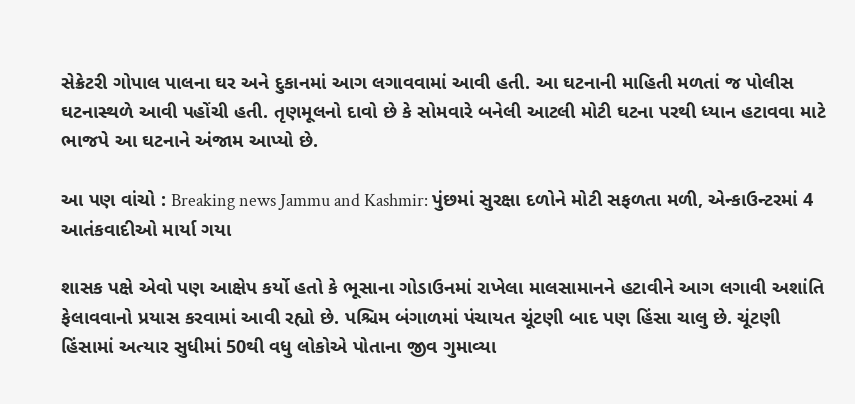સેક્રેટરી ગોપાલ પાલના ઘર અને દુકાનમાં આગ લગાવવામાં આવી હતી. આ ઘટનાની માહિતી મળતાં જ પોલીસ ઘટનાસ્થળે આવી પહોંચી હતી. તૃણમૂલનો દાવો છે કે સોમવારે બનેલી આટલી મોટી ઘટના પરથી ધ્યાન હટાવવા માટે ભાજપે આ ઘટનાને અંજામ આપ્યો છે.

આ પણ વાંચો : Breaking news Jammu and Kashmir: પુંછમાં સુરક્ષા દળોને મોટી સફળતા મળી, એન્કાઉન્ટરમાં 4 આતંકવાદીઓ માર્યા ગયા

શાસક પક્ષે એવો પણ આક્ષેપ કર્યો હતો કે ભૂસાના ગોડાઉનમાં રાખેલા માલસામાનને હટાવીને આગ લગાવી અશાંતિ ફેલાવવાનો પ્રયાસ કરવામાં આવી રહ્યો છે. પશ્ચિમ બંગાળમાં પંચાયત ચૂંટણી બાદ પણ હિંસા ચાલુ છે. ચૂંટણી હિંસામાં અત્યાર સુધીમાં 50થી વધુ લોકોએ પોતાના જીવ ગુમાવ્યા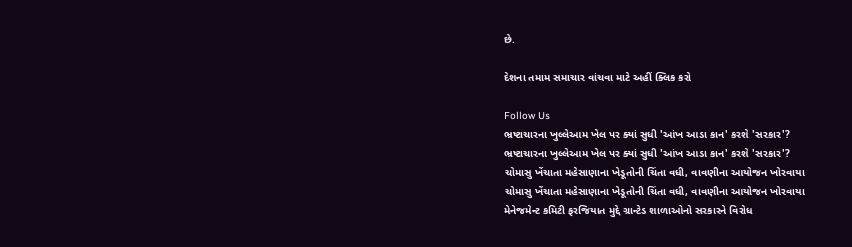છે.

દેશના તમામ સમાચાર વાંચવા માટે અહીં ક્લિક કરો

Follow Us
ભ્રષ્ટાચારના ખુલ્લેઆમ ખેલ પર ક્યાં સુધી 'આંખ આડા કાન' કરશે 'સરકાર'?
ભ્રષ્ટાચારના ખુલ્લેઆમ ખેલ પર ક્યાં સુધી 'આંખ આડા કાન' કરશે 'સરકાર'?
ચોમાસુ ખેંચાતા મહેસાણાના ખેડૂતોની ચિંતા વધી, વાવણીના આયોજન ખોરવાયા
ચોમાસુ ખેંચાતા મહેસાણાના ખેડૂતોની ચિંતા વધી, વાવણીના આયોજન ખોરવાયા
મેનેજમેન્ટ કમિટી ફરજિયાત મુદ્દે ગ્રાન્ટેડ શાળાઓનો સરકારને વિરોધ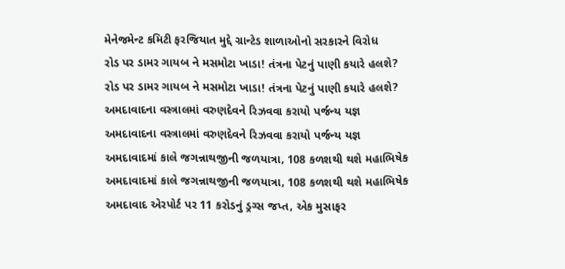મેનેજમેન્ટ કમિટી ફરજિયાત મુદ્દે ગ્રાન્ટેડ શાળાઓનો સરકારને વિરોધ
રોડ પર ડામર ગાયબ ને મસમોટા ખાડા! તંત્રના પેટનું પાણી કયારે હલશે?
રોડ પર ડામર ગાયબ ને મસમોટા ખાડા! તંત્રના પેટનું પાણી કયારે હલશે?
અમદાવાદના વસ્ત્રાલમાં વરુણદેવને રિઝવવા કરાયો પર્જન્ય યજ્ઞ
અમદાવાદના વસ્ત્રાલમાં વરુણદેવને રિઝવવા કરાયો પર્જન્ય યજ્ઞ
અમદાવાદમાં કાલે જગન્નાથજીની જળયાત્રા, 108 કળશથી થશે મહાભિષેક
અમદાવાદમાં કાલે જગન્નાથજીની જળયાત્રા, 108 કળશથી થશે મહાભિષેક
અમદાવાદ એરપોર્ટ પર 11 કરોડનું ડ્રગ્સ જપ્ત, એક મુસાફર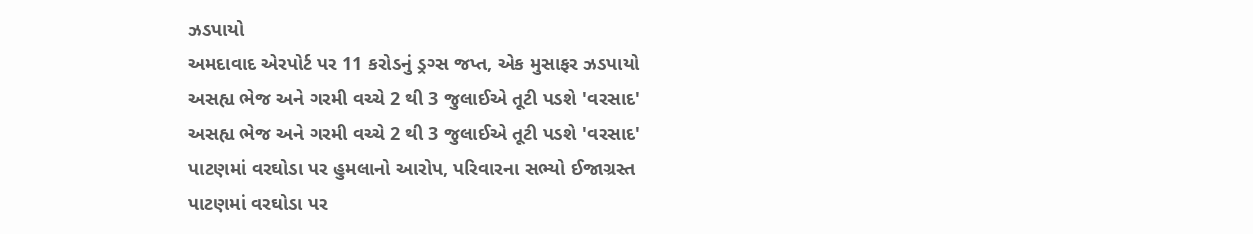ઝડપાયો
અમદાવાદ એરપોર્ટ પર 11 કરોડનું ડ્રગ્સ જપ્ત, એક મુસાફર ઝડપાયો
અસહ્ય ભેજ અને ગરમી વચ્ચે 2 થી 3 જુલાઈએ તૂટી પડશે 'વરસાદ'
અસહ્ય ભેજ અને ગરમી વચ્ચે 2 થી 3 જુલાઈએ તૂટી પડશે 'વરસાદ'
પાટણમાં વરઘોડા પર હુમલાનો આરોપ, પરિવારના સભ્યો ઈજાગ્રસ્ત
પાટણમાં વરઘોડા પર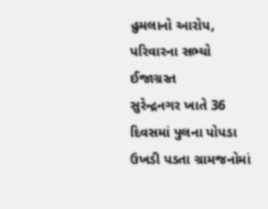હુમલાનો આરોપ, પરિવારના સભ્યો ઈજાગ્રસ્ત
સુરેન્દ્રનગર ખાતે 36 દિવસમાં પુલના પોપડા ઉખડી પડતા ગ્રામજનોમાં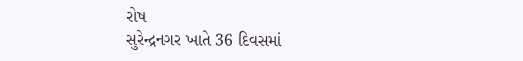રોષ
સુરેન્દ્રનગર ખાતે 36 દિવસમાં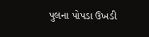પુલના પોપડા ઉખડી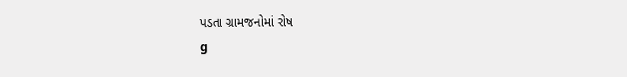પડતા ગ્રામજનોમાં રોષ
g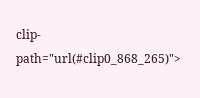clip-path="url(#clip0_868_265)">